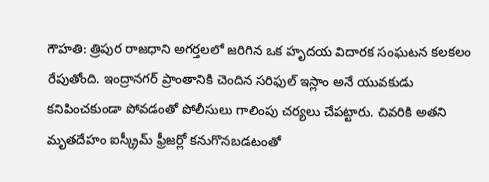గౌహతి: త్రిపుర రాజధాని అగర్తలలో జరిగిన ఒక హృదయ విదారక సంఘటన కలకలం రేపుతోంది. ఇంద్రానగర్ ప్రాంతానికి చెందిన సరిఫుల్ ఇస్లాం అనే యువకుడు కనిపించకుండా పోవడంతో పోలీసులు గాలింపు చర్యలు చేపట్టారు. చివరికి అతని మృతదేహం ఐస్క్రీమ్ ఫ్రీజర్లో కనుగొనబడటంతో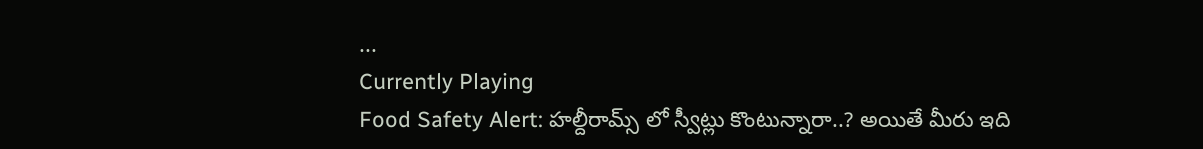...
Currently Playing
Food Safety Alert: హల్దీరామ్స్ లో స్వీట్లు కొంటున్నారా..? అయితే మీరు ఇది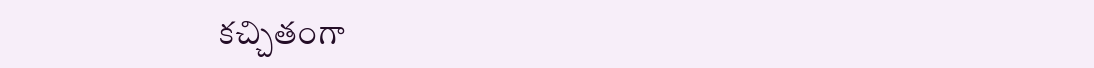కచ్చితంగా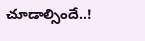చూడాల్సిందే..!